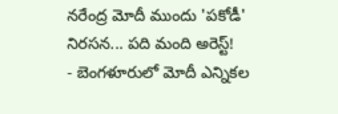నరేంద్ర మోదీ ముందు 'పకోడీ' నిరసన... పది మంది అరెస్ట్!
- బెంగళూరులో మోదీ ఎన్నికల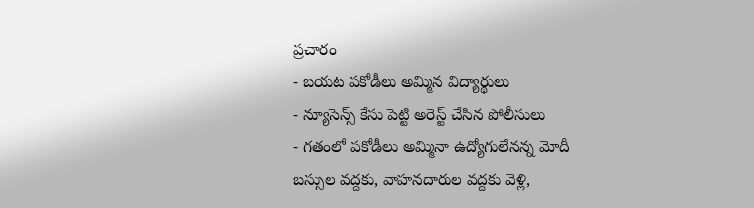ప్రచారం
- బయట పకోడీలు అమ్మిన విద్యార్థులు
- న్యూసెన్స్ కేసు పెట్టి అరెస్ట్ చేసిన పోలీసులు
- గతంలో పకోడీలు అమ్మినా ఉద్యోగులేనన్న మోదీ
బస్సుల వద్దకు, వాహనదారుల వద్దకు వెళ్లి,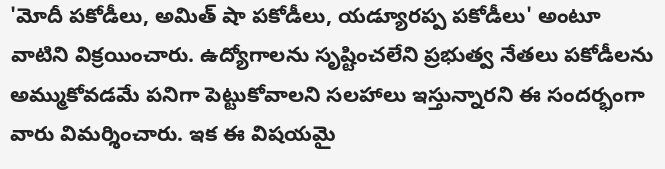'మోదీ పకోడీలు, అమిత్ షా పకోడీలు, యడ్యూరప్ప పకోడీలు' అంటూ వాటిని విక్రయించారు. ఉద్యోగాలను సృష్టించలేని ప్రభుత్వ నేతలు పకోడీలను అమ్ముకోవడమే పనిగా పెట్టుకోవాలని సలహాలు ఇస్తున్నారని ఈ సందర్భంగా వారు విమర్శించారు. ఇక ఈ విషయమై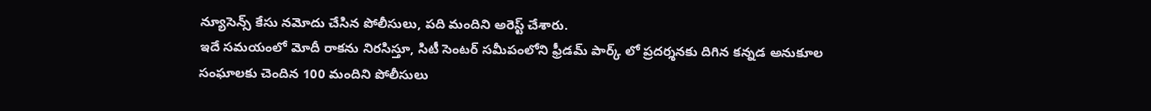న్యూసెన్స్ కేసు నమోదు చేసిన పోలీసులు, పది మందిని అరెస్ట్ చేశారు.
ఇదే సమయంలో మోదీ రాకను నిరసిస్తూ, సిటీ సెంటర్ సమీపంలోని ఫ్రీడమ్ పార్క్ లో ప్రదర్శనకు దిగిన కన్నడ అనుకూల సంఘాలకు చెందిన 100 మందిని పోలీసులు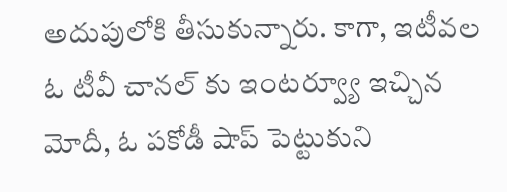అదుపులోకి తీసుకున్నారు. కాగా, ఇటీవల ఓ టీవీ చానల్ కు ఇంటర్వ్యూ ఇచ్చిన మోదీ, ఓ పకోడీ షాప్ పెట్టుకుని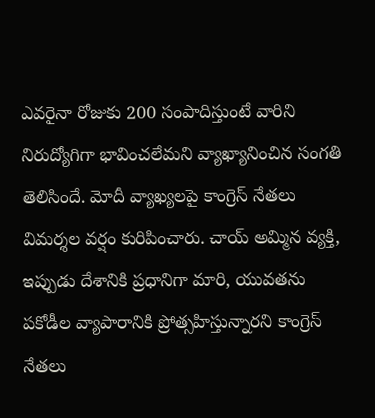ఎవరైనా రోజుకు 200 సంపాదిస్తుంటే వారిని నిరుద్యోగిగా భావించలేమని వ్యాఖ్యానించిన సంగతి తెలిసిందే. మోదీ వ్యాఖ్యలపై కాంగ్రెస్ నేతలు విమర్శల వర్షం కురిపించారు. చాయ్ అమ్మిన వ్యక్తి, ఇప్పుడు దేశానికి ప్రధానిగా మారి, యువతను పకోడీల వ్యాపారానికి ప్రోత్సహిస్తున్నారని కాంగ్రెస్ నేతలు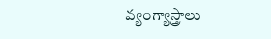వ్యంగ్యాస్త్రాలు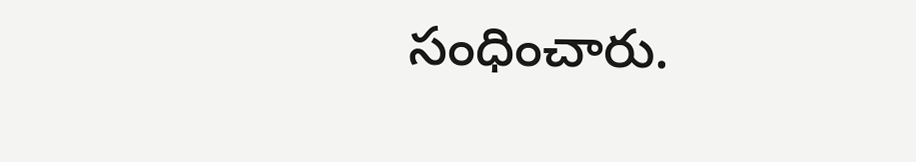సంధించారు.